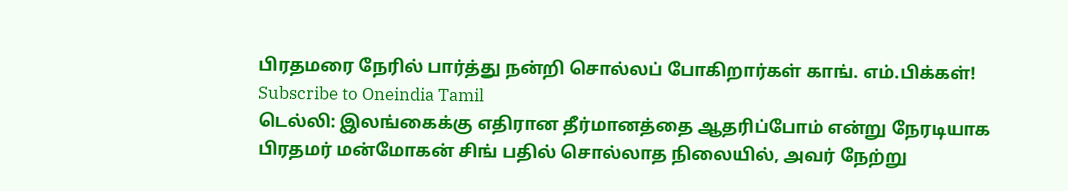பிரதமரை நேரில் பார்த்து நன்றி சொல்லப் போகிறார்கள் காங். எம்.பிக்கள்!
Subscribe to Oneindia Tamil
டெல்லி: இலங்கைக்கு எதிரான தீர்மானத்தை ஆதரிப்போம் என்று நேரடியாக பிரதமர் மன்மோகன் சிங் பதில் சொல்லாத நிலையில், அவர் நேற்று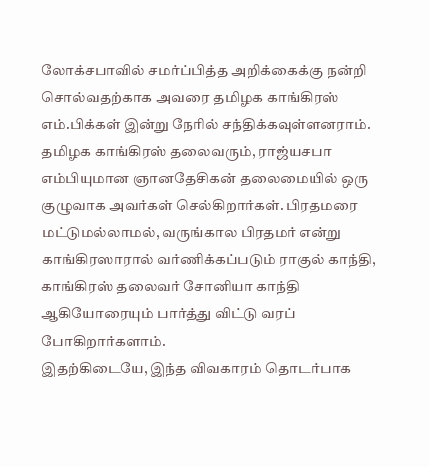லோக்சபாவில் சமர்ப்பித்த அறிக்கைக்கு நன்றி சொல்வதற்காக அவரை தமிழக காங்கிரஸ் எம்.பிக்கள் இன்று நேரில் சந்திக்கவுள்ளனராம்.
தமிழக காங்கிரஸ் தலைவரும், ராஜ்யசபா எம்பியுமான ஞானதேசிகன் தலைமையில் ஒரு குழுவாக அவர்கள் செல்கிறார்கள். பிரதமரை மட்டுமல்லாமல், வருங்கால பிரதமர் என்று காங்கிரஸாரால் வர்ணிக்கப்படும் ராகுல் காந்தி, காங்கிரஸ் தலைவர் சோனியா காந்தி ஆகியோரையும் பார்த்து விட்டு வரப் போகிறார்களாம்.
இதற்கிடையே, இந்த விவகாரம் தொடர்பாக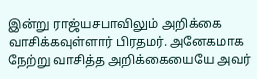இன்று ராஜ்யசபாவிலும் அறிக்கை வாசிக்கவுள்ளார் பிரதமர். அனேகமாக நேற்று வாசித்த அறிக்கையையே அவர்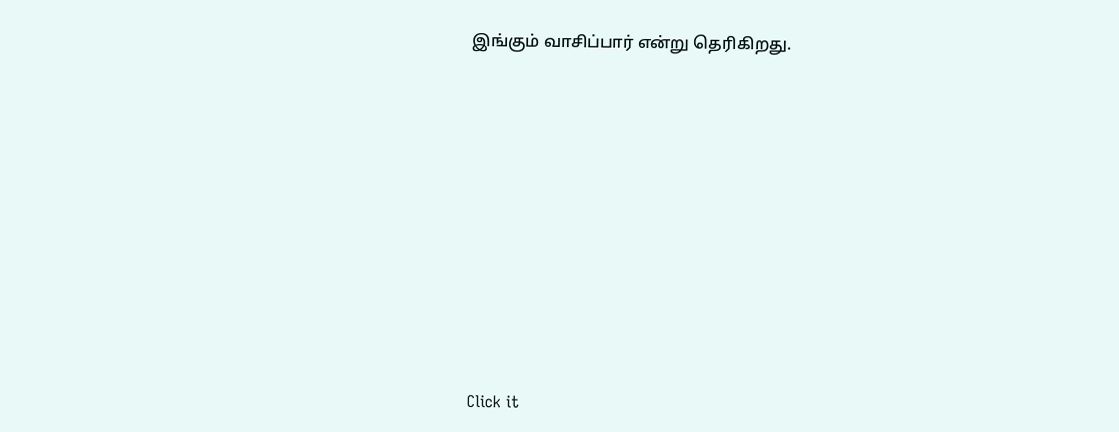இங்கும் வாசிப்பார் என்று தெரிகிறது.












Click it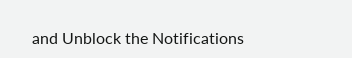and Unblock the Notifications